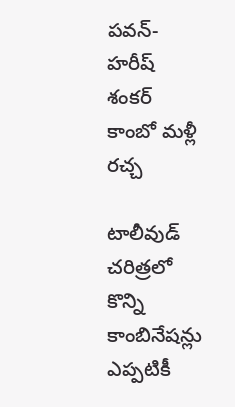పవన్-హరీష్ శంకర్ కాంబో మళ్లీ రచ్చ

టాలీవుడ్ చరిత్రలో కొన్ని కాంబినేషన్లు ఎప్పటికీ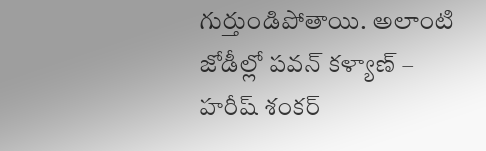గుర్తుండిపోతాయి. అలాంటి జోడీల్లో పవన్ కళ్యాణ్ – హరీష్ శంకర్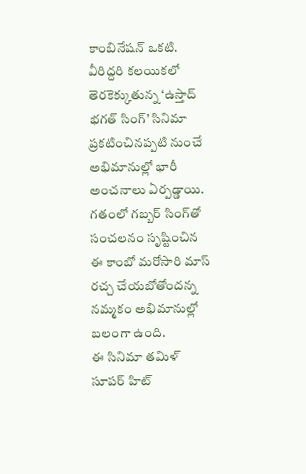కాంబినేషన్ ఒకటి. వీరిద్దరి కలయికలో తెరకెక్కుతున్న ‘ఉస్తాద్ భగత్ సింగ్’ సినిమా ప్రకటించినప్పటి నుంచే అభిమానుల్లో భారీ అంచనాలు ఏర్పడ్డాయి. గతంలో గబ్బర్ సింగ్‌తో సంచలనం సృష్టించిన ఈ కాంబో మరోసారి మాస్ రచ్చ చేయబోతోందన్న నమ్మకం అభిమానుల్లో బలంగా ఉంది.
ఈ సినిమా తమిళ్ సూపర్ హిట్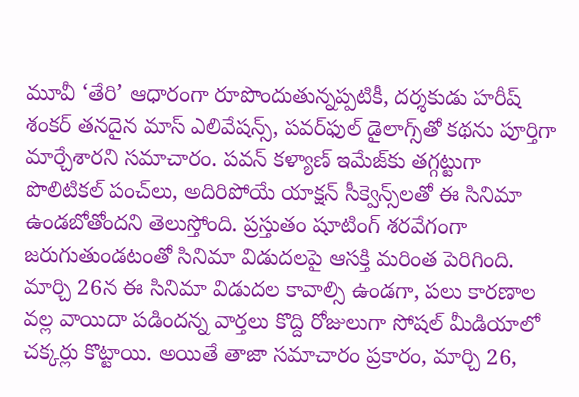మూవీ ‘తేరి’ ఆధారంగా రూపొందుతున్నప్పటికీ, దర్శకుడు హరీష్ శంకర్ తనదైన మాస్ ఎలివేషన్స్, పవర్‌ఫుల్ డైలాగ్స్‌తో కథను పూర్తిగా మార్చేశారని సమాచారం. పవన్ కళ్యాణ్ ఇమేజ్‌కు తగ్గట్టుగా పొలిటికల్ పంచ్‌లు, అదిరిపోయే యాక్షన్ సీక్వెన్స్‌లతో ఈ సినిమా ఉండబోతోందని తెలుస్తోంది. ప్రస్తుతం షూటింగ్ శరవేగంగా జరుగుతుండటంతో సినిమా విడుదలపై ఆసక్తి మరింత పెరిగింది.
మార్చి 26న ఈ సినిమా విడుదల కావాల్సి ఉండగా, పలు కారణాల వల్ల వాయిదా పడిందన్న వార్తలు కొద్ది రోజులుగా సోషల్ మీడియాలో చక్కర్లు కొట్టాయి. అయితే తాజా సమాచారం ప్రకారం, మార్చి 26,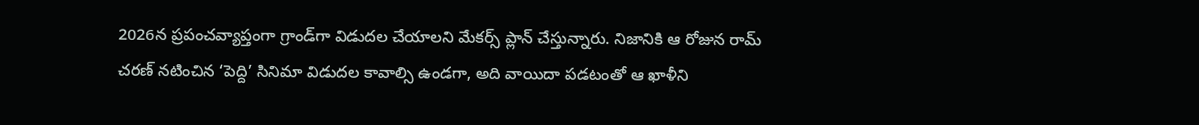2026న ప్రపంచవ్యాప్తంగా గ్రాండ్‌గా విడుదల చేయాలని మేకర్స్ ప్లాన్ చేస్తున్నారు. నిజానికి ఆ రోజున రామ్ చరణ్ నటించిన ‘పెద్ది’ సినిమా విడుదల కావాల్సి ఉండగా, అది వాయిదా పడటంతో ఆ ఖాళీని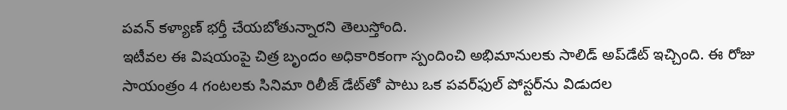పవన్ కళ్యాణ్ భర్తీ చేయబోతున్నారని తెలుస్తోంది.
ఇటీవల ఈ విషయంపై చిత్ర బృందం అధికారికంగా స్పందించి అభిమానులకు సాలిడ్ అప్‌డేట్ ఇచ్చింది. ఈ రోజు సాయంత్రం 4 గంటలకు సినిమా రిలీజ్ డేట్‌తో పాటు ఒక పవర్‌ఫుల్ పోస్టర్‌ను విడుదల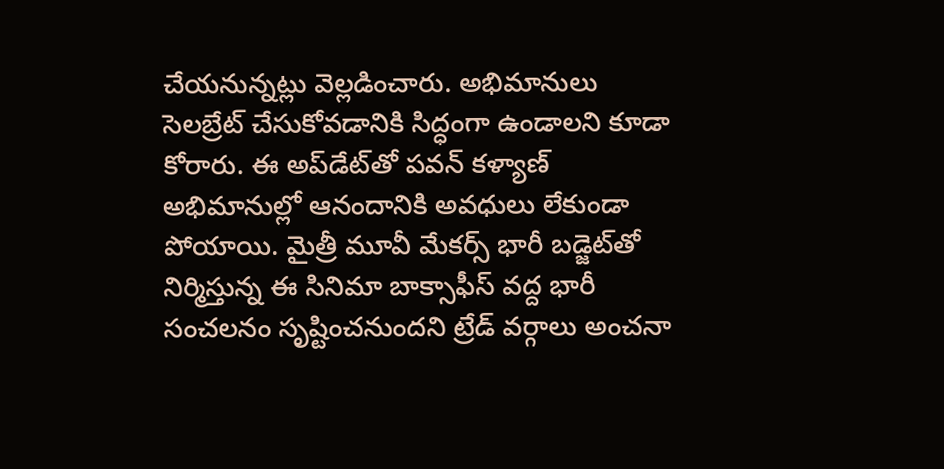చేయనున్నట్లు వెల్లడించారు. అభిమానులు సెలబ్రేట్ చేసుకోవడానికి సిద్ధంగా ఉండాలని కూడా కోరారు. ఈ అప్‌డేట్‌తో పవన్ కళ్యాణ్ అభిమానుల్లో ఆనందానికి అవధులు లేకుండా పోయాయి. మైత్రీ మూవీ మేకర్స్ భారీ బడ్జెట్‌తో నిర్మిస్తున్న ఈ సినిమా బాక్సాఫీస్ వద్ద భారీ సంచలనం సృష్టించనుందని ట్రేడ్ వర్గాలు అంచనా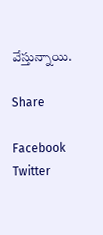వేస్తున్నాయి.

Share

Facebook
Twitter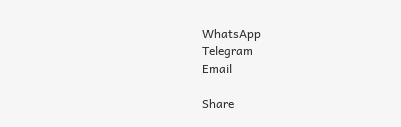WhatsApp
Telegram
Email

Share